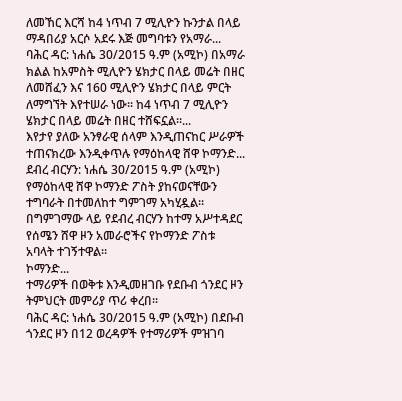ለመኸር እርሻ ከ4 ነጥብ 7 ሚሊዮን ኩንታል በላይ ማዳበሪያ አርሶ አደሩ እጅ መግባቱን የአማራ...
ባሕር ዳር: ነሐሴ 30/2015 ዓ.ም (አሚኮ) በአማራ ክልል ከአምስት ሚሊዮን ሄክታር በላይ መሬት በዘር ለመሸፈን እና 160 ሚሊዮን ሄክታር በላይ ምርት ለማግኘት እየተሠራ ነው፡፡ ከ4 ነጥብ 7 ሚሊዮን ሄክታር በላይ መሬት በዘር ተሸፍኗል፡፡...
እየታየ ያለው አንፃራዊ ሰላም እንዲጠናከር ሥራዎች ተጠናክረው እንዲቀጥሉ የማዕከላዊ ሸዋ ኮማንድ...
ደብረ ብርሃን: ነሐሴ 30/2015 ዓ.ም (አሚኮ) የማዕከላዊ ሸዋ ኮማንድ ፖስት ያከናወናቸውን ተግባራት በተመለከተ ግምገማ አካሂዷል።
በግምገማው ላይ የደብረ ብርሃን ከተማ አሥተዳደር የሰሜን ሸዋ ዞን አመራሮችና የኮማንድ ፖስቱ አባላት ተገኝተዋል።
ኮማንድ...
ተማሪዎች በወቅቱ እንዲመዘገቡ የደቡብ ጎንደር ዞን ትምህርት መምሪያ ጥሪ ቀረበ፡፡
ባሕር ዳር: ነሐሴ 30/2015 ዓ.ም (አሚኮ) በደቡብ ጎንደር ዞን በ12 ወረዳዎች የተማሪዎች ምዝገባ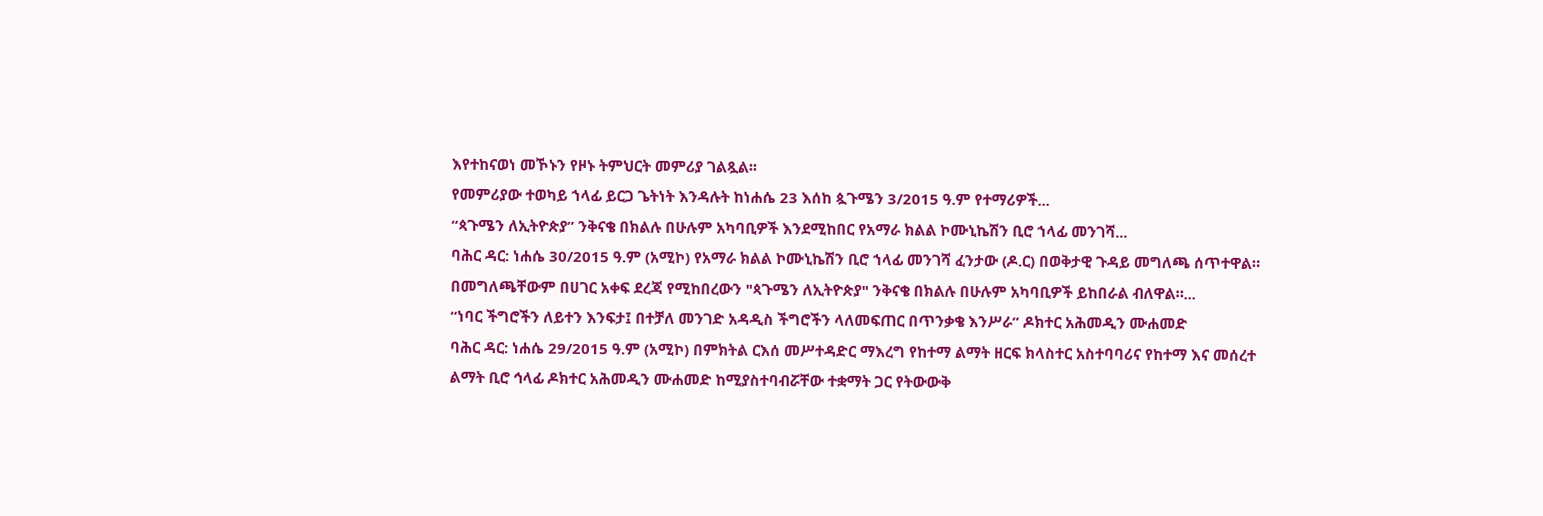እየተከናወነ መኾኑን የዞኑ ትምህርት መምሪያ ገልጿል፡፡
የመምሪያው ተወካይ ኀላፊ ይርጋ ጌትነት እንዳሉት ከነሐሴ 23 እሰከ ጷጉሜን 3/2015 ዓ.ም የተማሪዎች...
“ጳጉሜን ለኢትዮጵያ” ንቅናቄ በክልሉ በሁሉም አካባቢዎች እንደሚከበር የአማራ ክልል ኮሙኒኬሽን ቢሮ ኀላፊ መንገሻ...
ባሕር ዳር: ነሐሴ 30/2015 ዓ.ም (አሚኮ) የአማራ ክልል ኮሙኒኬሽን ቢሮ ኀላፊ መንገሻ ፈንታው (ዶ.ር) በወቅታዊ ጉዳይ መግለጫ ሰጥተዋል።
በመግለጫቸውም በሀገር አቀፍ ደረጃ የሚከበረውን "ጳጉሜን ለኢትዮጵያ" ንቅናቄ በክልሉ በሁሉም አካባቢዎች ይከበራል ብለዋል።...
“ነባር ችግሮችን ለይተን እንፍታ፤ በተቻለ መንገድ አዳዲስ ችግሮችን ላለመፍጠር በጥንቃቄ እንሥራ” ዶክተር አሕመዲን ሙሐመድ
ባሕር ዳር: ነሐሴ 29/2015 ዓ.ም (አሚኮ) በምክትል ርእሰ መሥተዳድር ማእረግ የከተማ ልማት ዘርፍ ክላስተር አስተባባሪና የከተማ እና መሰረተ ልማት ቢሮ ኅላፊ ዶክተር አሕመዲን ሙሐመድ ከሚያስተባብሯቸው ተቋማት ጋር የትውውቅ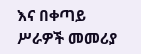እና በቀጣይ ሥራዎች መመሪያ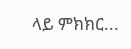ላይ ምክክር...